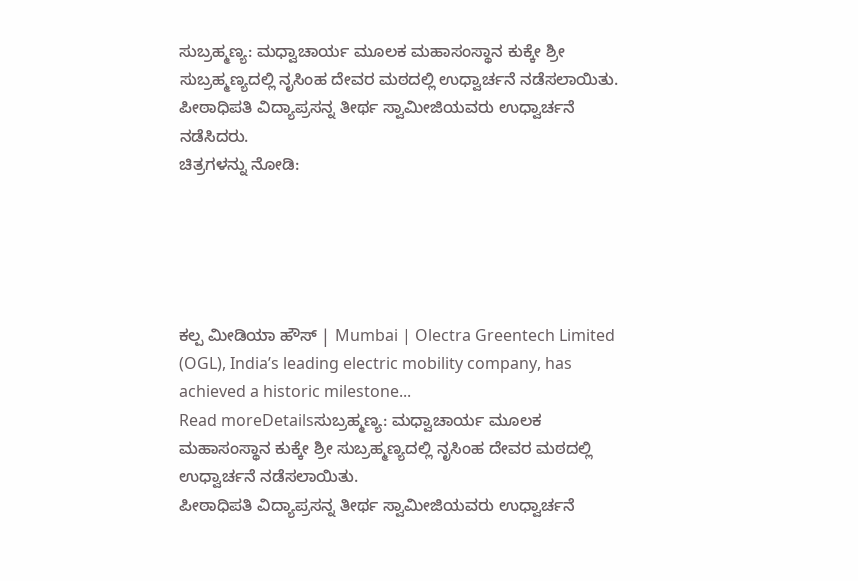ಸುಬ್ರಹ್ಮಣ್ಯ: ಮಧ್ವಾಚಾರ್ಯ ಮೂಲಕ ಮಹಾಸಂಸ್ಥಾನ ಕುಕ್ಕೇ ಶ್ರೀ ಸುಬ್ರಹ್ಮಣ್ಯದಲ್ಲಿ ನೃಸಿಂಹ ದೇವರ ಮಠದಲ್ಲಿ ಉಧ್ವಾರ್ಚನೆ ನಡೆಸಲಾಯಿತು.
ಪೀಠಾಧಿಪತಿ ವಿದ್ಯಾಪ್ರಸನ್ನ ತೀರ್ಥ ಸ್ವಾಮೀಜಿಯವರು ಉಧ್ವಾರ್ಚನೆ ನಡೆಸಿದರು.
ಚಿತ್ರಗಳನ್ನು ನೋಡಿ:





ಕಲ್ಪ ಮೀಡಿಯಾ ಹೌಸ್ | Mumbai | Olectra Greentech Limited (OGL), India’s leading electric mobility company, has achieved a historic milestone...
Read moreDetailsಸುಬ್ರಹ್ಮಣ್ಯ: ಮಧ್ವಾಚಾರ್ಯ ಮೂಲಕ ಮಹಾಸಂಸ್ಥಾನ ಕುಕ್ಕೇ ಶ್ರೀ ಸುಬ್ರಹ್ಮಣ್ಯದಲ್ಲಿ ನೃಸಿಂಹ ದೇವರ ಮಠದಲ್ಲಿ ಉಧ್ವಾರ್ಚನೆ ನಡೆಸಲಾಯಿತು.
ಪೀಠಾಧಿಪತಿ ವಿದ್ಯಾಪ್ರಸನ್ನ ತೀರ್ಥ ಸ್ವಾಮೀಜಿಯವರು ಉಧ್ವಾರ್ಚನೆ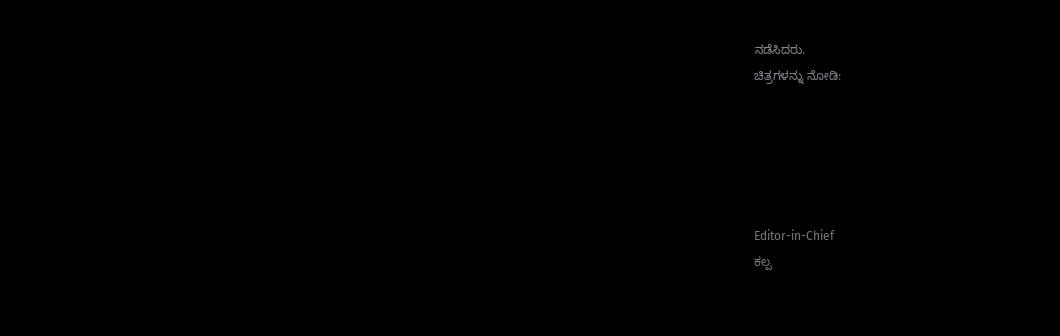ನಡೆಸಿದರು.
ಚಿತ್ರಗಳನ್ನು ನೋಡಿ:





Editor-in-Chief
ಕಲ್ಪ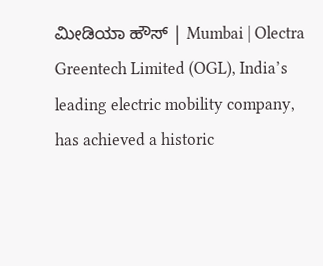ಮೀಡಿಯಾ ಹೌಸ್ | Mumbai | Olectra Greentech Limited (OGL), India’s leading electric mobility company, has achieved a historic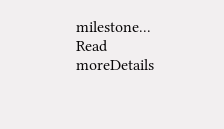milestone...
Read moreDetails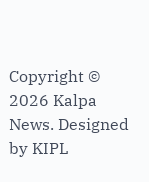Copyright © 2026 Kalpa News. Designed by KIPL